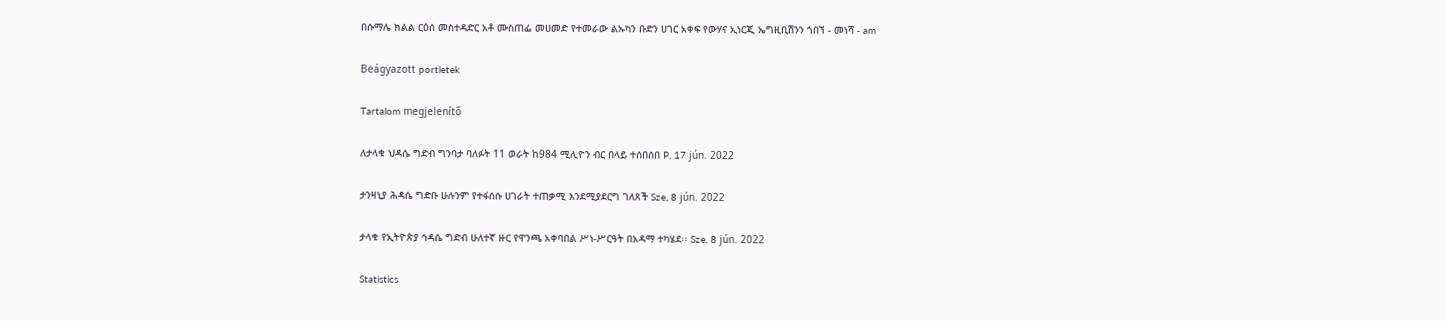በሱማሌ ክልል ርዕሰ መስተዳድር አቶ ሙስጠፌ መሀመድ የተመራው ልኡካን ቡድን ሀገር አቀፍ የውሃና ኢነርጂ ኤግዚቢሽንን ጎበኘ - መነሻ - am

Beágyazott portletek

Tartalom megjelenítő

ለታላቁ ህዳሴ ግድብ ግንባታ ባለፉት 11 ወራት ከ984 ሚሊዮን ብር በላይ ተሰበሰበ P, 17 jún. 2022

ታንዛኒያ ሕዳሴ ግድቡ ሁሉንም የተፋሰሱ ሀገራት ተጠቃሚ እንደሚያደርግ ገለጸች Sze, 8 jún. 2022

ታላቁ የኢትዮጵያ ኅዳሴ ግድብ ሁለተኛ ዙር የዋንጫ አቀባበል ሥነ-ሥርዓት በአዳማ ተካሄደ፡፡ Sze, 8 jún. 2022

Statistics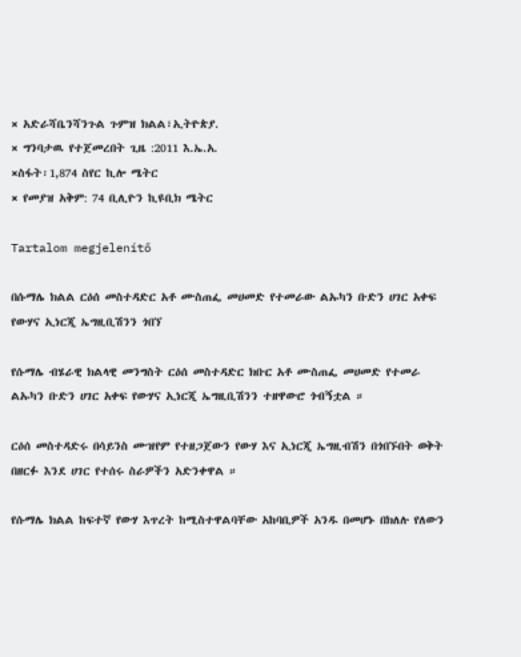× አድራሻቤንሻንጉል ጉምዝ ክልል፣ኢትዮጵያ.
× ግንባታዉ የተጀመረበት ጊዜ :2011 እ.ኤ.አ.
×ስፋት፡1,874 ስየር ኪሎ ሜትር
× የመያዝ አቅም: 74 ቢሊዮን ኪዩቢክ ሜትር

Tartalom megjelenítő

በሱማሌ ክልል ርዕሰ መስተዳድር አቶ ሙስጠፌ መሀመድ የተመራው ልኡካን ቡድን ሀገር አቀፍ የውሃና ኢነርጂ ኤግዚቢሽንን ጎበኘ

የሱማሌ ብሄራዊ ክልላዊ መንግስት ርዕሰ መስተዳድር ክቡር አቶ ሙስጠፌ መሀመድ የተመራ ልኡካን ቡድን ሀገር አቀፍ የውሃና ኢነርጂ ኤግዚቢሽንን ተዘዋውሮ ጎብኝቷል ።

ርዕሰ መስተዳድሩ በሳይንስ ሙዝየም የተዘጋጀውን የውሃ እና ኢነርጂ ኤግዚብሽን በጎበኙበት ወቅት በዘርፉ እንደ ሀገር የተሰሩ ስራዎችን አድንቀዋል ።

የሱማሌ ክልል ከፍተኛ የውሃ እጥረት ከሚስተዋልባቸው አከባቢዎች አንዱ በመሆኑ በክለሉ የለውን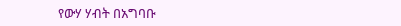የውሃ ሃብት በአግባቡ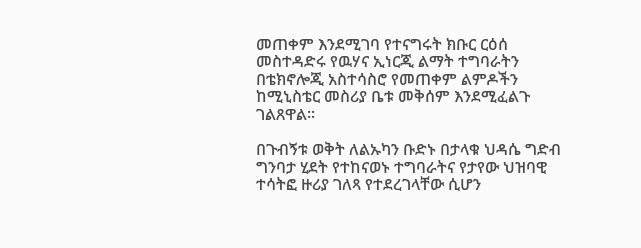መጠቀም እንደሚገባ የተናግሩት ክቡር ርዕሰ መስተዳድሩ የዉሃና ኢነርጂ ልማት ተግባራትን በቴክኖሎጂ አስተሳስሮ የመጠቀም ልምዶችን ከሚኒስቴር መስሪያ ቤቱ መቅሰም እንደሚፈልጉ ገልጸዋል።

በጉብኝቱ ወቅት ለልኡካን ቡድኑ በታላቁ ህዳሴ ግድብ ግንባታ ሂደት የተከናወኑ ተግባራትና የታየው ህዝባዊ ተሳትፎ ዙሪያ ገለጻ የተደረገላቸው ሲሆን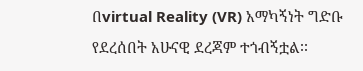በvirtual Reality (VR) አማካኝነት ግድቡ የደረሰበት አሁናዊ ደረጃም ተጎብኝቷል፡፡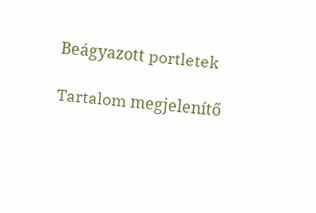Beágyazott portletek

Tartalom megjelenítő